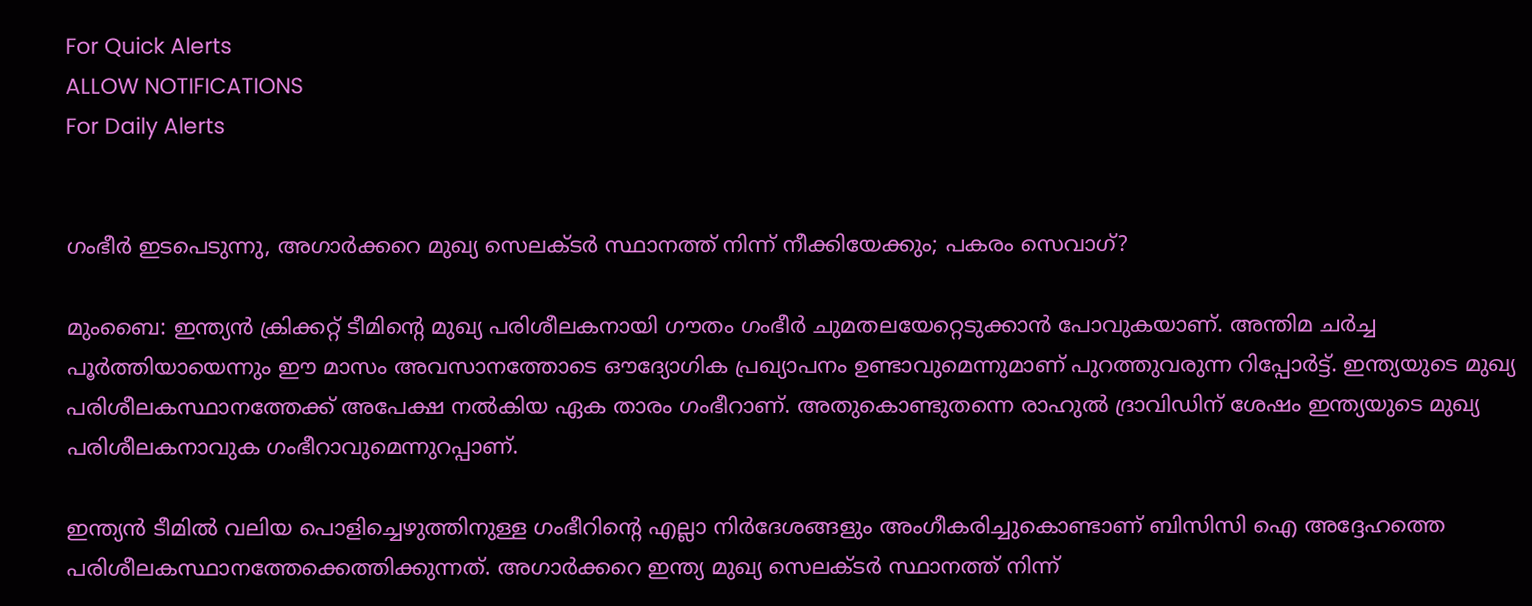For Quick Alerts
ALLOW NOTIFICATIONS
For Daily Alerts


ഗംഭീര്‍ ഇടപെടുന്നു, അഗാര്‍ക്കറെ മുഖ്യ സെലക്ടര്‍ സ്ഥാനത്ത് നിന്ന് നീക്കിയേക്കും; പകരം സെവാഗ്?

മുംബൈ: ഇന്ത്യന്‍ ക്രിക്കറ്റ് ടീമിന്റെ മുഖ്യ പരിശീലകനായി ഗൗതം ഗംഭീര്‍ ചുമതലയേറ്റെടുക്കാന്‍ പോവുകയാണ്. അന്തിമ ചര്‍ച്ച പൂര്‍ത്തിയായെന്നും ഈ മാസം അവസാനത്തോടെ ഔദ്യോഗിക പ്രഖ്യാപനം ഉണ്ടാവുമെന്നുമാണ് പുറത്തുവരുന്ന റിപ്പോര്‍ട്ട്. ഇന്ത്യയുടെ മുഖ്യ പരിശീലകസ്ഥാനത്തേക്ക് അപേക്ഷ നല്‍കിയ ഏക താരം ഗംഭീറാണ്. അതുകൊണ്ടുതന്നെ രാഹുല്‍ ദ്രാവിഡിന് ശേഷം ഇന്ത്യയുടെ മുഖ്യ പരിശീലകനാവുക ഗംഭീറാവുമെന്നുറപ്പാണ്.

ഇന്ത്യന്‍ ടീമില്‍ വലിയ പൊളിച്ചെഴുത്തിനുള്ള ഗംഭീറിന്റെ എല്ലാ നിര്‍ദേശങ്ങളും അംഗീകരിച്ചുകൊണ്ടാണ് ബിസിസി ഐ അദ്ദേഹത്തെ പരിശീലകസ്ഥാനത്തേക്കെത്തിക്കുന്നത്. അഗാര്‍ക്കറെ ഇന്ത്യ മുഖ്യ സെലക്ടര്‍ സ്ഥാനത്ത് നിന്ന്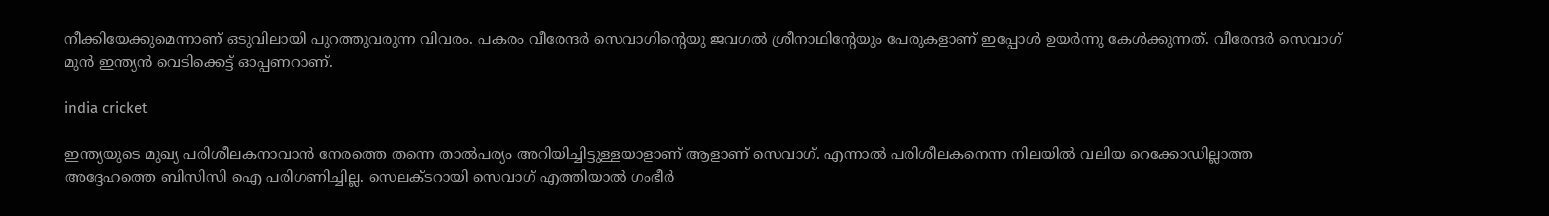നീക്കിയേക്കുമെന്നാണ് ഒടുവിലായി പുറത്തുവരുന്ന വിവരം. പകരം വീരേന്ദര്‍ സെവാഗിന്റെയു ജവഗല്‍ ശ്രീനാഥിന്റേയും പേരുകളാണ് ഇപ്പോള്‍ ഉയര്‍ന്നു കേള്‍ക്കുന്നത്. വീരേന്ദര്‍ സെവാഗ് മുന്‍ ഇന്ത്യന്‍ വെടിക്കെട്ട് ഓപ്പണറാണ്.

india cricket

ഇന്ത്യയുടെ മുഖ്യ പരിശീലകനാവാന്‍ നേരത്തെ തന്നെ താല്‍പര്യം അറിയിച്ചിട്ടുള്ളയാളാണ് ആളാണ് സെവാഗ്. എന്നാല്‍ പരിശീലകനെന്ന നിലയില്‍ വലിയ റെക്കോഡില്ലാത്ത അദ്ദേഹത്തെ ബിസിസി ഐ പരിഗണിച്ചില്ല. സെലക്ടറായി സെവാഗ് എത്തിയാല്‍ ഗംഭീര്‍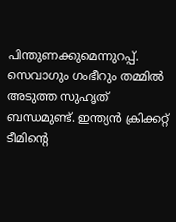പിന്തുണക്കുമെന്നുറപ്പ്. സെവാഗും ഗംഭീറും തമ്മില്‍ അടുത്ത സുഹൃത് ബന്ധമുണ്ട്. ഇന്ത്യന്‍ ക്രിക്കറ്റ് ടീമിന്റെ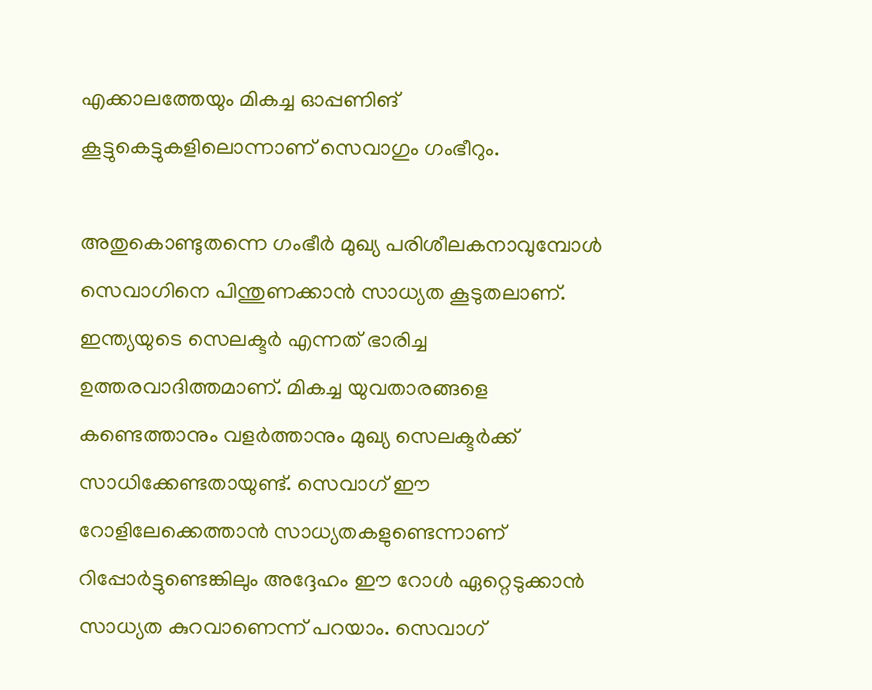എക്കാലത്തേയും മികച്ച ഓപ്പണിങ് കൂട്ടുകെട്ടുകളിലൊന്നാണ് സെവാഗും ഗംഭീറും.

അതുകൊണ്ടുതന്നെ ഗംഭീര്‍ മുഖ്യ പരിശീലകനാവുമ്പോള്‍ സെവാഗിനെ പിന്തുണക്കാന്‍ സാധ്യത കൂടുതലാണ്. ഇന്ത്യയുടെ സെലക്ടര്‍ എന്നത് ഭാരിച്ച ഉത്തരവാദിത്തമാണ്. മികച്ച യുവതാരങ്ങളെ കണ്ടെത്താനും വളര്‍ത്താനും മുഖ്യ സെലക്ടര്‍ക്ക് സാധിക്കേണ്ടതായുണ്ട്. സെവാഗ് ഈ റോളിലേക്കെത്താന്‍ സാധ്യതകളുണ്ടെന്നാണ് റിപ്പോര്‍ട്ടുണ്ടെങ്കിലും അദ്ദേഹം ഈ റോള്‍ ഏറ്റെടുക്കാന്‍ സാധ്യത കുറവാണെന്ന് പറയാം. സെവാഗ്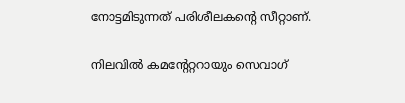നോട്ടമിടുന്നത് പരിശീലകന്റെ സീറ്റാണ്.

നിലവില്‍ കമന്റേറ്ററായും സെവാഗ്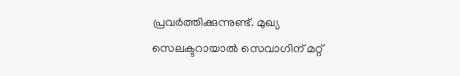പ്രവര്‍ത്തിക്കുന്നുണ്ട്. മുഖ്യ സെലക്ടറായാല്‍ സെവാഗിന് മറ്റ്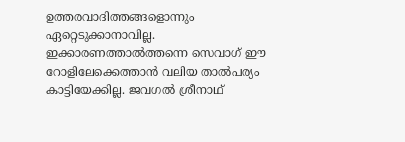ഉത്തരവാദിത്തങ്ങളൊന്നും ഏറ്റെടുക്കാനാവില്ല. ഇക്കാരണത്താല്‍ത്തന്നെ സെവാഗ് ഈ റോളിലേക്കെത്താന്‍ വലിയ താല്‍പര്യം കാട്ടിയേക്കില്ല. ജവഗല്‍ ശ്രീനാഥ്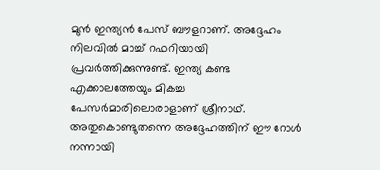മുന്‍ ഇന്ത്യന്‍ പേസ് ബൗളറാണ്. അദ്ദേഹം നിലവില്‍ മാച്ച് റഫറിയായി പ്രവര്‍ത്തിക്കുന്നുണ്ട്. ഇന്ത്യ കണ്ട എക്കാലത്തേയും മികച്ച പേസര്‍മാരിലൊരാളാണ് ശ്രീനാഥ്. അതുകൊണ്ടുതന്നെ അദ്ദേഹത്തിന് ഈ റോള്‍ നന്നായി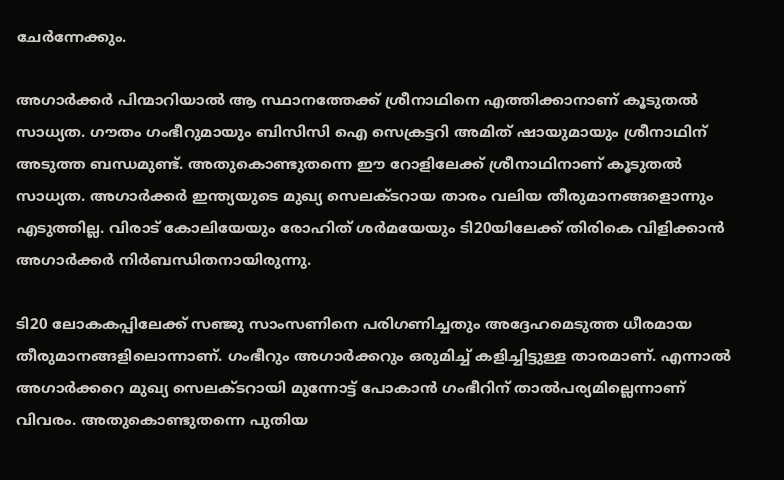ചേര്‍ന്നേക്കും.

അഗാര്‍ക്കര്‍ പിന്മാറിയാല്‍ ആ സ്ഥാനത്തേക്ക് ശ്രീനാഥിനെ എത്തിക്കാനാണ് കൂടുതല്‍ സാധ്യത. ഗൗതം ഗംഭീറുമായും ബിസിസി ഐ സെക്രട്ടറി അമിത് ഷായുമായും ശ്രീനാഥിന് അടുത്ത ബന്ധമുണ്ട്. അതുകൊണ്ടുതന്നെ ഈ റോളിലേക്ക് ശ്രീനാഥിനാണ് കൂടുതല്‍ സാധ്യത. അഗാര്‍ക്കര്‍ ഇന്ത്യയുടെ മുഖ്യ സെലക്ടറായ താരം വലിയ തീരുമാനങ്ങളൊന്നും എടുത്തില്ല. വിരാട് കോലിയേയും രോഹിത് ശര്‍മയേയും ടി20യിലേക്ക് തിരികെ വിളിക്കാന്‍ അഗാര്‍ക്കര്‍ നിര്‍ബന്ധിതനായിരുന്നു.

ടി20 ലോകകപ്പിലേക്ക് സഞ്ജു സാംസണിനെ പരിഗണിച്ചതും അദ്ദേഹമെടുത്ത ധീരമായ തീരുമാനങ്ങളിലൊന്നാണ്. ഗംഭീറും അഗാര്‍ക്കറും ഒരുമിച്ച് കളിച്ചിട്ടുള്ള താരമാണ്. എന്നാല്‍ അഗാര്‍ക്കറെ മുഖ്യ സെലക്ടറായി മുന്നോട്ട് പോകാന്‍ ഗംഭീറിന് താല്‍പര്യമില്ലെന്നാണ് വിവരം. അതുകൊണ്ടുതന്നെ പുതിയ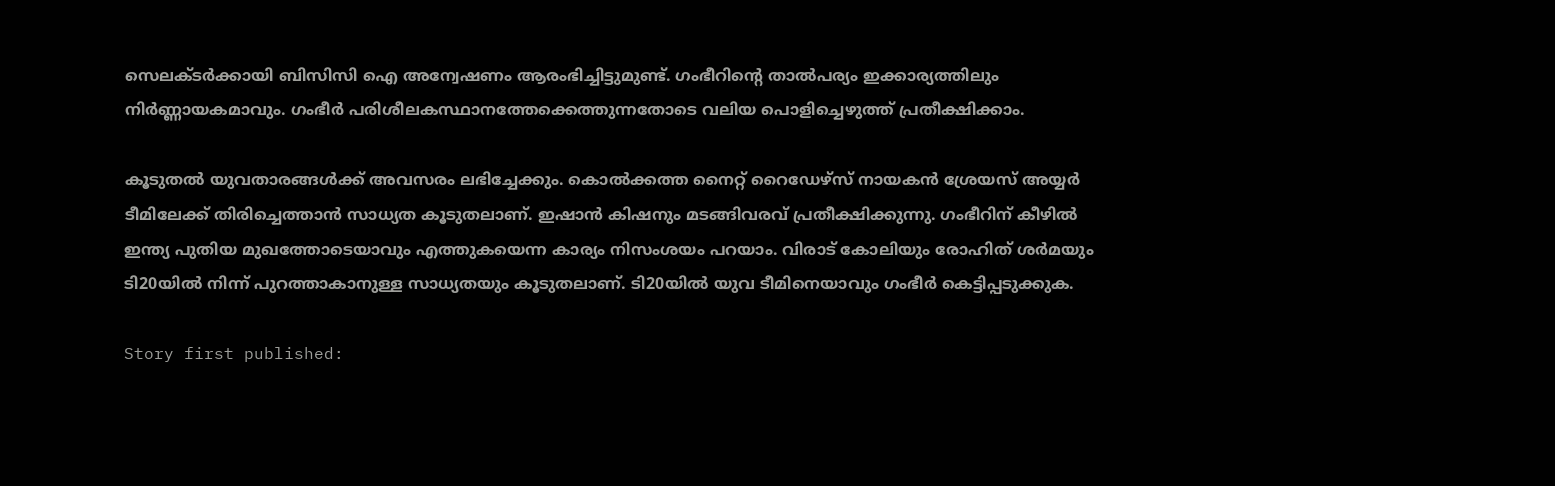സെലക്ടര്‍ക്കായി ബിസിസി ഐ അന്വേഷണം ആരംഭിച്ചിട്ടുമുണ്ട്. ഗംഭീറിന്റെ താല്‍പര്യം ഇക്കാര്യത്തിലും നിര്‍ണ്ണായകമാവും. ഗംഭീര്‍ പരിശീലകസ്ഥാനത്തേക്കെത്തുന്നതോടെ വലിയ പൊളിച്ചെഴുത്ത് പ്രതീക്ഷിക്കാം.

കൂടുതല്‍ യുവതാരങ്ങള്‍ക്ക് അവസരം ലഭിച്ചേക്കും. കൊല്‍ക്കത്ത നൈറ്റ് റൈഡേഴ്‌സ് നായകന്‍ ശ്രേയസ് അയ്യര്‍ ടീമിലേക്ക് തിരിച്ചെത്താന്‍ സാധ്യത കൂടുതലാണ്. ഇഷാന്‍ കിഷനും മടങ്ങിവരവ് പ്രതീക്ഷിക്കുന്നു. ഗംഭീറിന് കീഴില്‍ ഇന്ത്യ പുതിയ മുഖത്തോടെയാവും എത്തുകയെന്ന കാര്യം നിസംശയം പറയാം. വിരാട് കോലിയും രോഹിത് ശര്‍മയും ടി20യില്‍ നിന്ന് പുറത്താകാനുള്ള സാധ്യതയും കൂടുതലാണ്. ടി20യില്‍ യുവ ടീമിനെയാവും ഗംഭീര്‍ കെട്ടിപ്പടുക്കുക.

Story first published: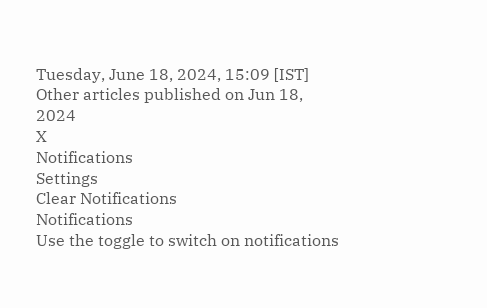Tuesday, June 18, 2024, 15:09 [IST]
Other articles published on Jun 18, 2024
X
Notifications
Settings
Clear Notifications
Notifications
Use the toggle to switch on notifications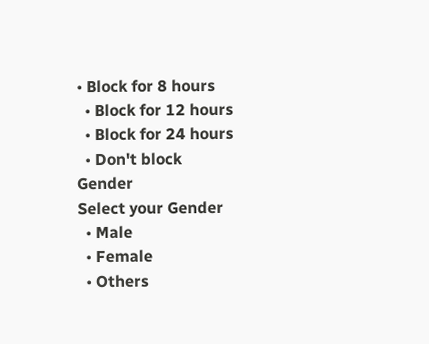• Block for 8 hours
  • Block for 12 hours
  • Block for 24 hours
  • Don't block
Gender
Select your Gender
  • Male
  • Female
  • Others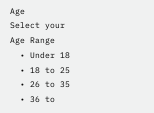Age
Select your Age Range
  • Under 18
  • 18 to 25
  • 26 to 35
  • 36 to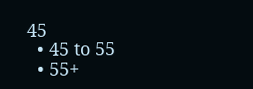45
  • 45 to 55
  • 55+